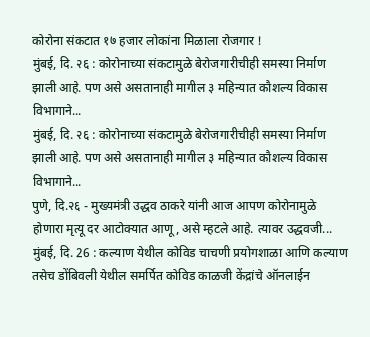कोरोना संकटात १७ हजार लोकांना मिळाला रोजगार !
मुंबई, दि. २६ : कोरोनाच्या संकटामुळे बेरोजगारीचीही समस्या निर्माण झाली आहे. पण असे असतानाही मागील ३ महिन्यात कौशल्य विकास विभागाने...
मुंबई, दि. २६ : कोरोनाच्या संकटामुळे बेरोजगारीचीही समस्या निर्माण झाली आहे. पण असे असतानाही मागील ३ महिन्यात कौशल्य विकास विभागाने...
पुणे, दि.२६ - मुख्यमंत्री उद्धव ठाकरे यांनी आज आपण कोरोनामुळे होणारा मृत्यू दर आटोक्यात आणू, असे म्हटले आहे. त्यावर उद्धवजी...
मुंबई, दि. 26 : कल्याण येथील कोविड चाचणी प्रयोगशाळा आणि कल्याण तसेच डोंबिवली येथील समर्पित कोविड काळजी केंद्रांचे ऑनलाईन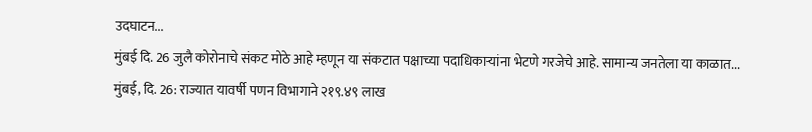उदघाटन...
मुंबई दि. 26 जुलै कोरोनाचे संकट मोठे आहे म्हणून या संकटात पक्षाच्या पदाधिकाऱ्यांना भेटणे गरजेचे आहे. सामान्य जनतेला या काळात...
मुंबई, दि. 26: राज्यात यावर्षी पणन विभागाने २१९.४९ लाख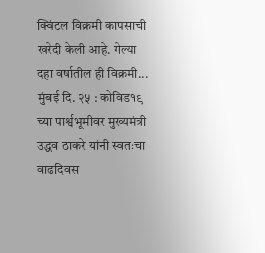क्विंटल विक्रमी कापसाची खरेदी केली आहे. गेल्या दहा वर्षातील ही विक्रमी...
मुंबई दि. २५ : कोविड१९ च्या पार्श्वभूमीवर मुख्यमंत्री उद्धव ठाकरे यांनी स्वतःचा वाढदिवस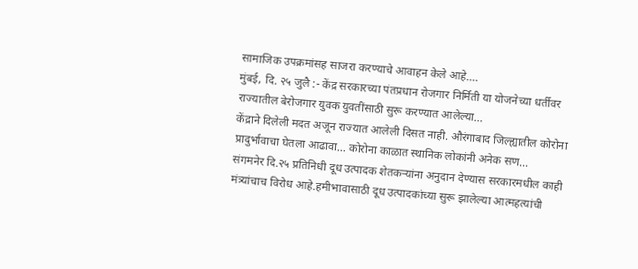सामाजिक उपक्रमांसह साजरा करण्याचे आवाहन केले आहे....
मुंबई, दि. २५ जुलै :- केंद्र सरकारच्या पंतप्रधान रोजगार निर्मिती या योजनेच्या धर्तीवर राज्यातील बेरोजगार युवक युवतींसाठी सुरू करण्यात आलेल्या...
केंद्राने दिलेली मदत अजून राज्यात आलेली दिसत नाही. औरंगाबाद जिल्ह्यातील कोरोना प्रादुर्भावाचा घेतला आढावा... कोरोना काळात स्थानिक लोकांनी अनेक सण...
संगमनेर दि.२५ प्रतिनिधी दूध उत्पादक शेतकऱ्यांना अनुदान देण्यास सरकारमधील काही मंत्र्यांचाच विरोध आहे.हमीभावासाठी दूध उत्पादकांच्या सुरू झालेल्या आत्महत्यांची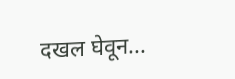दखल घेवून...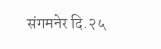संगमनेर दि.२५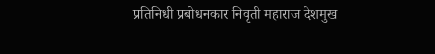प्रतिनिधी प्रबोधनकार निवृती महाराज देशमुख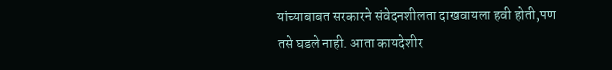यांच्याबाबत सरकारने संवेदनशीलता दाखवायला हवी होती,पण तसे घडले नाही. आता कायदेशीर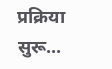प्रक्रिया सुरू...